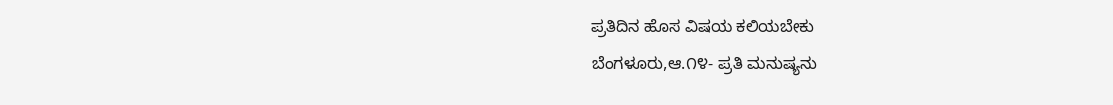ಪ್ರತಿದಿನ ಹೊಸ ವಿಷಯ ಕಲಿಯಬೇಕು
ಬೆಂಗಳೂರು,ಆ.೧೪- ಪ್ರತಿ ಮನುಷ್ಯನು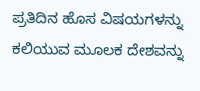ಪ್ರತಿದಿನ ಹೊಸ ವಿಷಯಗಳನ್ನು ಕಲಿಯುವ ಮೂಲಕ ದೇಶವನ್ನು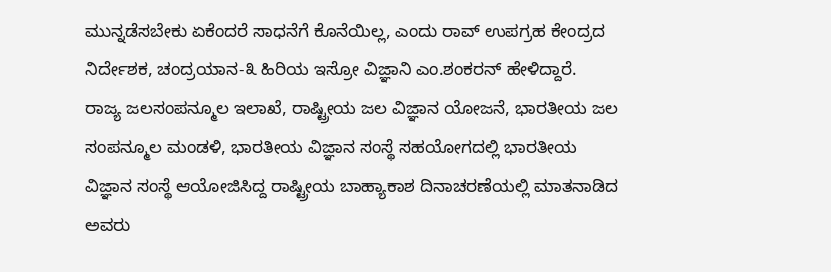ಮುನ್ನಡೆಸಬೇಕು ಏಕೆಂದರೆ ಸಾಧನೆಗೆ ಕೊನೆಯಿಲ್ಲ, ಎಂದು ರಾವ್ ಉಪಗ್ರಹ ಕೇಂದ್ರದ ನಿರ್ದೇಶಕ, ಚಂದ್ರಯಾನ-೩ ಹಿರಿಯ ಇಸ್ರೋ ವಿಜ್ಞಾನಿ ಎಂ.ಶಂಕರನ್ ಹೇಳಿದ್ದಾರೆ.
ರಾಜ್ಯ ಜಲಸಂಪನ್ಮೂಲ ಇಲಾಖೆ, ರಾಷ್ಟ್ರೀಯ ಜಲ ವಿಜ್ಞಾನ ಯೋಜನೆ, ಭಾರತೀಯ ಜಲ ಸಂಪನ್ಮೂಲ ಮಂಡಳಿ, ಭಾರತೀಯ ವಿಜ್ಞಾನ ಸಂಸ್ಥೆ ಸಹಯೋಗದಲ್ಲಿ ಭಾರತೀಯ ವಿಜ್ಞಾನ ಸಂಸ್ಥೆ ಆಯೋಜಿಸಿದ್ದ ರಾಷ್ಟ್ರೀಯ ಬಾಹ್ಯಾಕಾಶ ದಿನಾಚರಣೆಯಲ್ಲಿ ಮಾತನಾಡಿದ ಅವರು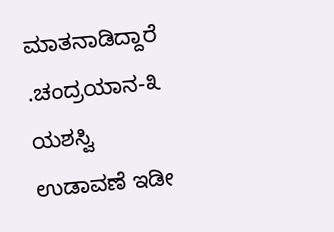ಮಾತನಾಡಿದ್ದಾರೆ .ಚಂದ್ರಯಾನ-೩ ಯಶಸ್ವಿ ಉಡಾವಣೆ ಇಡೀ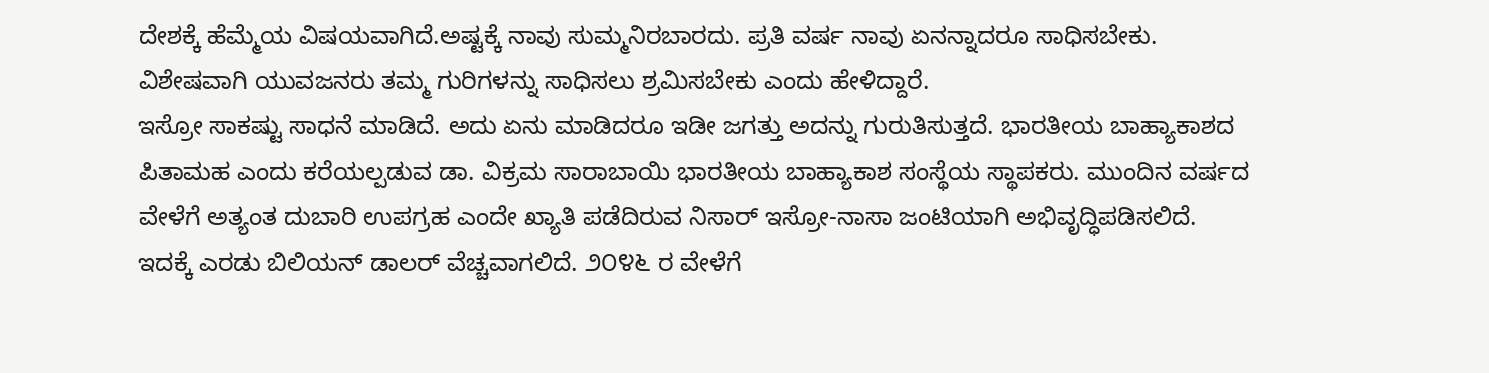ದೇಶಕ್ಕೆ ಹೆಮ್ಮೆಯ ವಿಷಯವಾಗಿದೆ.ಅಷ್ಟಕ್ಕೆ ನಾವು ಸುಮ್ಮನಿರಬಾರದು. ಪ್ರತಿ ವರ್ಷ ನಾವು ಏನನ್ನಾದರೂ ಸಾಧಿಸಬೇಕು. ವಿಶೇಷವಾಗಿ ಯುವಜನರು ತಮ್ಮ ಗುರಿಗಳನ್ನು ಸಾಧಿಸಲು ಶ್ರಮಿಸಬೇಕು ಎಂದು ಹೇಳಿದ್ದಾರೆ.
ಇಸ್ರೋ ಸಾಕಷ್ಟು ಸಾಧನೆ ಮಾಡಿದೆ. ಅದು ಏನು ಮಾಡಿದರೂ ಇಡೀ ಜಗತ್ತು ಅದನ್ನು ಗುರುತಿಸುತ್ತದೆ. ಭಾರತೀಯ ಬಾಹ್ಯಾಕಾಶದ ಪಿತಾಮಹ ಎಂದು ಕರೆಯಲ್ಪಡುವ ಡಾ. ವಿಕ್ರಮ ಸಾರಾಬಾಯಿ ಭಾರತೀಯ ಬಾಹ್ಯಾಕಾಶ ಸಂಸ್ಥೆಯ ಸ್ಥಾಪಕರು. ಮುಂದಿನ ವರ್ಷದ ವೇಳೆಗೆ ಅತ್ಯಂತ ದುಬಾರಿ ಉಪಗ್ರಹ ಎಂದೇ ಖ್ಯಾತಿ ಪಡೆದಿರುವ ನಿಸಾರ್ ಇಸ್ರೋ-ನಾಸಾ ಜಂಟಿಯಾಗಿ ಅಭಿವೃದ್ಧಿಪಡಿಸಲಿದೆ. ಇದಕ್ಕೆ ಎರಡು ಬಿಲಿಯನ್ ಡಾಲರ್ ವೆಚ್ಚವಾಗಲಿದೆ. ೨೦೪೬ ರ ವೇಳೆಗೆ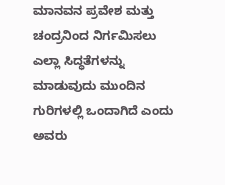ಮಾನವನ ಪ್ರವೇಶ ಮತ್ತು ಚಂದ್ರನಿಂದ ನಿರ್ಗಮಿಸಲು ಎಲ್ಲಾ ಸಿದ್ಧತೆಗಳನ್ನು ಮಾಡುವುದು ಮುಂದಿನ ಗುರಿಗಳಲ್ಲಿ ಒಂದಾಗಿದೆ ಎಂದು ಅವರು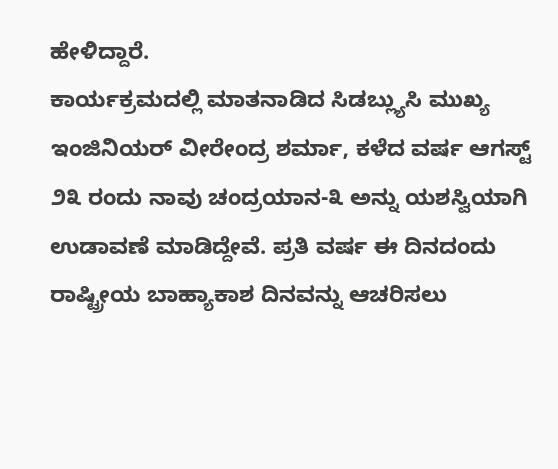ಹೇಳಿದ್ದಾರೆ.
ಕಾರ್ಯಕ್ರಮದಲ್ಲಿ ಮಾತನಾಡಿದ ಸಿಡಬ್ಲ್ಯುಸಿ ಮುಖ್ಯ ಇಂಜಿನಿಯರ್ ವೀರೇಂದ್ರ ಶರ್ಮಾ, ಕಳೆದ ವರ್ಷ ಆಗಸ್ಟ್ ೨೩ ರಂದು ನಾವು ಚಂದ್ರಯಾನ-೩ ಅನ್ನು ಯಶಸ್ವಿಯಾಗಿ ಉಡಾವಣೆ ಮಾಡಿದ್ದೇವೆ. ಪ್ರತಿ ವರ್ಷ ಈ ದಿನದಂದು ರಾಷ್ಟ್ರೀಯ ಬಾಹ್ಯಾಕಾಶ ದಿನವನ್ನು ಆಚರಿಸಲು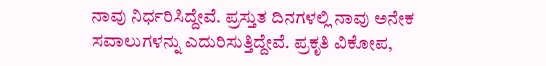ನಾವು ನಿರ್ಧರಿಸಿದ್ದೇವೆ. ಪ್ರಸ್ತುತ ದಿನಗಳಲ್ಲಿ ನಾವು ಅನೇಕ ಸವಾಲುಗಳನ್ನು ಎದುರಿಸುತ್ತಿದ್ದೇವೆ. ಪ್ರಕೃತಿ ವಿಕೋಪ,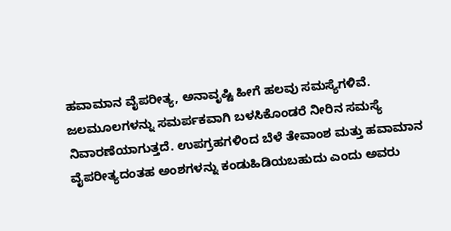ಹವಾಮಾನ ವೈಪರೀತ್ಯ, ಅನಾವೃಷ್ಟಿ ಹೀಗೆ ಹಲವು ಸಮಸ್ಯೆಗಳಿವೆ. ಜಲಮೂಲಗಳನ್ನು ಸಮರ್ಪಕವಾಗಿ ಬಳಸಿಕೊಂಡರೆ ನೀರಿನ ಸಮಸ್ಯೆ ನಿವಾರಣೆಯಾಗುತ್ತದೆ. ಉಪಗ್ರಹಗಳಿಂದ ಬೆಳೆ ತೇವಾಂಶ ಮತ್ತು ಹವಾಮಾನ ವೈಪರೀತ್ಯದಂತಹ ಅಂಶಗಳನ್ನು ಕಂಡುಹಿಡಿಯಬಹುದು ಎಂದು ಅವರು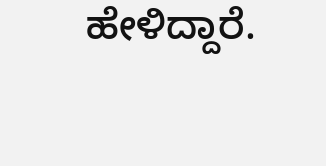ಹೇಳಿದ್ದಾರೆ.